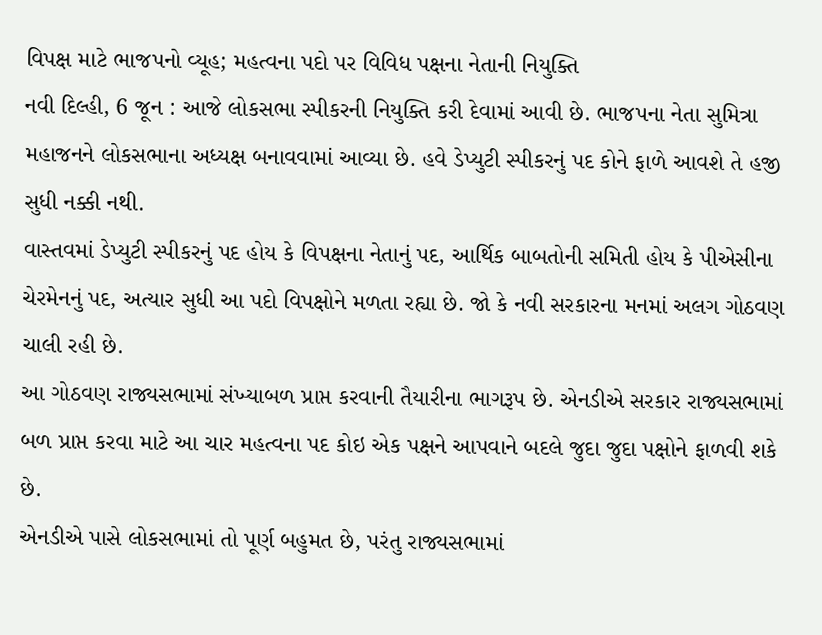વિપક્ષ માટે ભાજપનો વ્યૂહ; મહત્વના પદો પર વિવિધ પક્ષના નેતાની નિયુક્તિ
નવી દિલ્હી, 6 જૂન : આજે લોકસભા સ્પીકરની નિયુક્તિ કરી દેવામાં આવી છે. ભાજપના નેતા સુમિત્રા મહાજનને લોકસભાના અધ્યક્ષ બનાવવામાં આવ્યા છે. હવે ડેપ્યુટી સ્પીકરનું પદ કોને ફાળે આવશે તે હજી સુધી નક્કી નથી.
વાસ્તવમાં ડેપ્યુટી સ્પીકરનું પદ હોય કે વિપક્ષના નેતાનું પદ, આર્થિક બાબતોની સમિતી હોય કે પીએસીના ચેરમેનનું પદ, અત્યાર સુધી આ પદો વિપક્ષોને મળતા રહ્યા છે. જો કે નવી સરકારના મનમાં અલગ ગોઠવણ ચાલી રહી છે.
આ ગોઠવણ રાજ્યસભામાં સંખ્યાબળ પ્રાપ્ત કરવાની તૈયારીના ભાગરૂપ છે. એનડીએ સરકાર રાજ્યસભામાં બળ પ્રાપ્ત કરવા માટે આ ચાર મહત્વના પદ કોઇ એક પક્ષને આપવાને બદલે જુદા જુદા પક્ષોને ફાળવી શકે છે.
એનડીએ પાસે લોકસભામાં તો પૂર્ણ બહુમત છે, પરંતુ રાજ્યસભામાં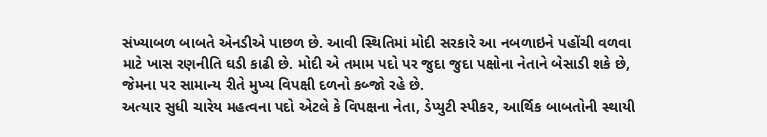સંખ્યાબળ બાબતે એનડીએ પાછળ છે. આવી સ્થિતિમાં મોદી સરકારે આ નબળાઇને પહોંચી વળવા માટે ખાસ રણનીતિ ઘડી કાઢી છે. મોદી એ તમામ પદો પર જુદા જુદા પક્ષોના નેતાને બેસાડી શકે છે, જેમના પર સામાન્ય રીતે મુખ્ય વિપક્ષી દળનો કબ્જો રહે છે.
અત્યાર સુધી ચારેય મહત્વના પદો એટલે કે વિપક્ષના નેતા, ડેપ્યુટી સ્પીકર, આર્થિક બાબતોની સ્થાયી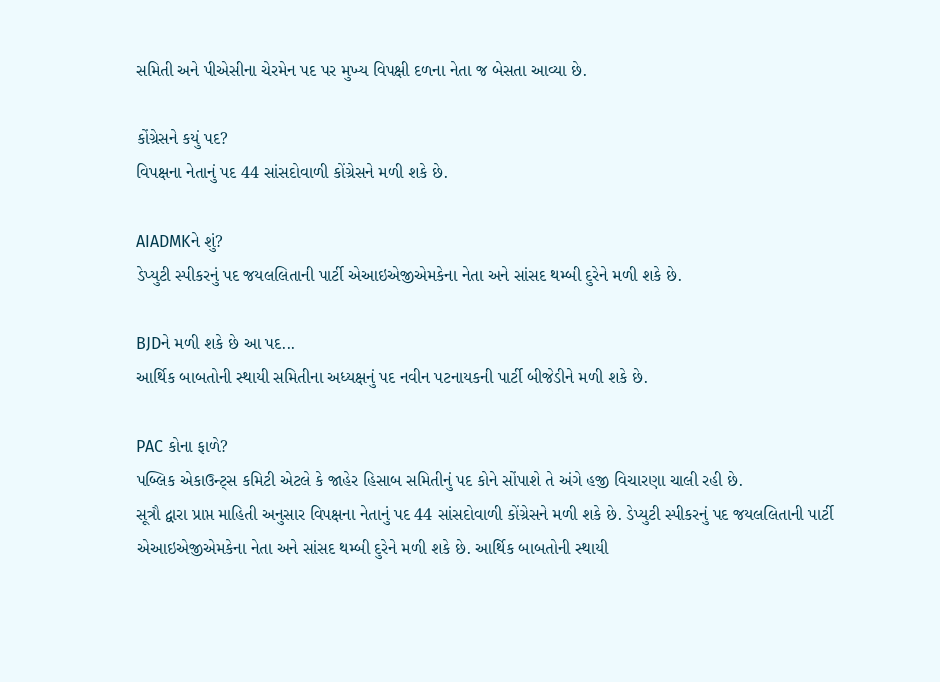સમિતી અને પીએસીના ચેરમેન પદ પર મુખ્ય વિપક્ષી દળના નેતા જ બેસતા આવ્યા છે.

કોંગ્રેસને કયું પદ?
વિપક્ષના નેતાનું પદ 44 સાંસદોવાળી કોંગ્રેસને મળી શકે છે.

AIADMKને શું?
ડેપ્યુટી સ્પીકરનું પદ જયલલિતાની પાર્ટી એઆઇએજીએમકેના નેતા અને સાંસદ થમ્બી દુરેને મળી શકે છે.

BJDને મળી શકે છે આ પદ...
આર્થિક બાબતોની સ્થાયી સમિતીના અધ્યક્ષનું પદ નવીન પટનાયકની પાર્ટી બીજેડીને મળી શકે છે.

PAC કોના ફાળે?
પબ્લિક એકાઉન્ટ્સ કમિટી એટલે કે જાહેર હિસાબ સમિતીનું પદ કોને સોંપાશે તે અંગે હજી વિચારણા ચાલી રહી છે.
સૂત્રૌ દ્વારા પ્રાપ્ત માહિતી અનુસાર વિપક્ષના નેતાનું પદ 44 સાંસદોવાળી કોંગ્રેસને મળી શકે છે. ડેપ્યુટી સ્પીકરનું પદ જયલલિતાની પાર્ટી એઆઇએજીએમકેના નેતા અને સાંસદ થમ્બી દુરેને મળી શકે છે. આર્થિક બાબતોની સ્થાયી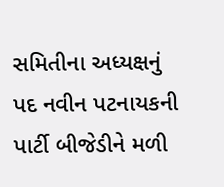સમિતીના અધ્યક્ષનું પદ નવીન પટનાયકની પાર્ટી બીજેડીને મળી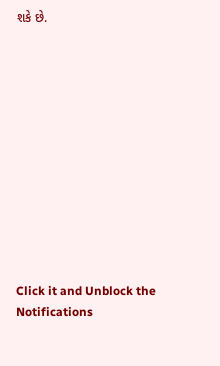શકે છે.












Click it and Unblock the Notifications